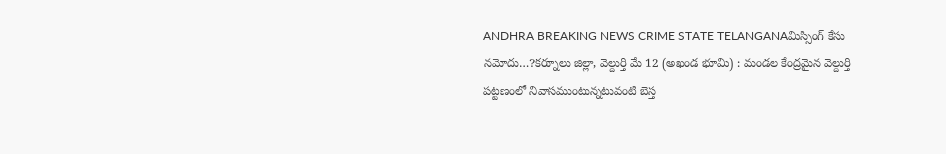ANDHRA BREAKING NEWS CRIME STATE TELANGANAమిస్సింగ్ కేసు నమోదు…?కర్నూలు జిల్లా, వెల్దుర్తి మే 12 (అఖండ భూమి) : మండల కేంద్రమైన వెల్దుర్తి పట్టణంలో నివాసముంటున్నటువంటి బెస్త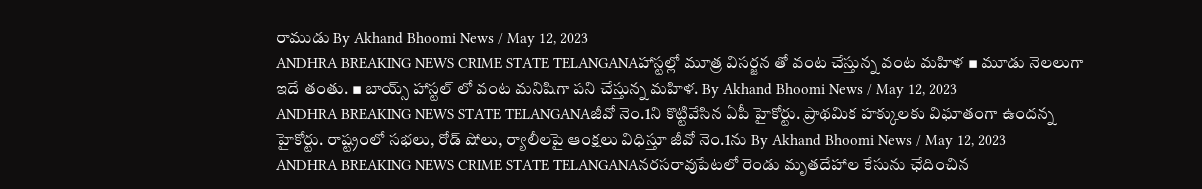రాముడు By Akhand Bhoomi News / May 12, 2023
ANDHRA BREAKING NEWS CRIME STATE TELANGANAహాస్టల్లో మూత్ర విసర్జన తో వంట చేస్తున్న వంట మహిళ ▪ మూడు నెలలుగా ఇదే తంతు. ▪ బాయ్స్ హాస్టల్ లో వంట మనిషిగా పని చేస్తున్న మహిళ. By Akhand Bhoomi News / May 12, 2023
ANDHRA BREAKING NEWS STATE TELANGANAజీవో నెం.1ని కొట్టివేసిన ఏపీ హైకోర్టు. ప్రాథమిక హక్కులకు విఘాతంగా ఉందన్న హైకోర్టు. రాష్ట్రంలో సభలు, రోడ్ షోలు, ర్యాలీలపై ఆంక్షలు విధిస్తూ జీవో నెం.1ను By Akhand Bhoomi News / May 12, 2023
ANDHRA BREAKING NEWS CRIME STATE TELANGANAనరసరావుపేటలో రెండు మృతదేహాల కేసును ఛేదించిన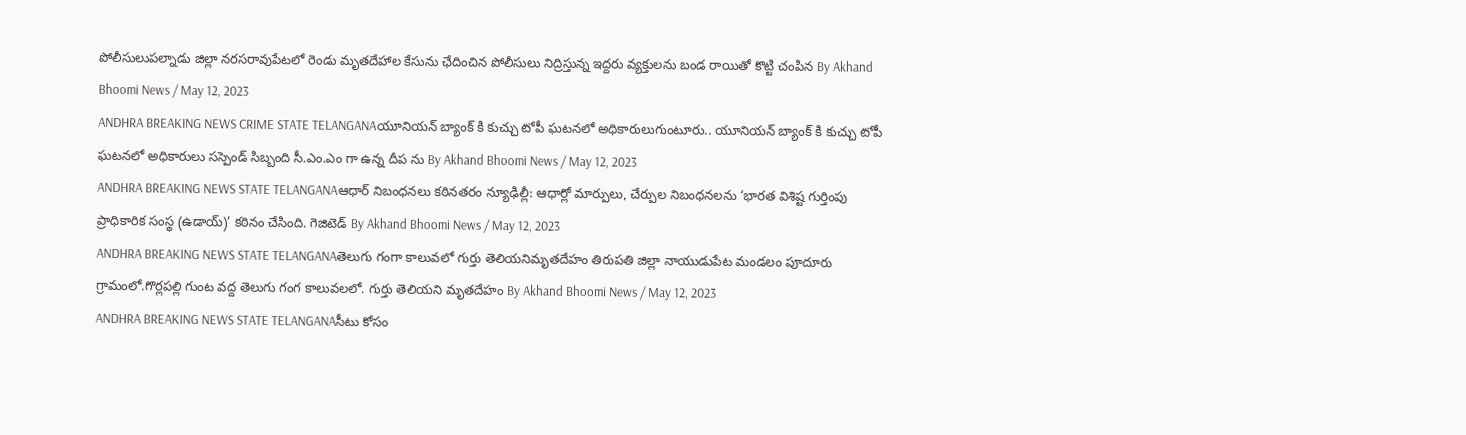పోలీసులుపల్నాడు జిల్లా నరసరావుపేటలో రెండు మృతదేహాల కేసును ఛేదించిన పోలీసులు నిద్రిస్తున్న ఇద్దరు వ్యక్తులను బండ రాయితో కొట్టి చంపిన By Akhand Bhoomi News / May 12, 2023
ANDHRA BREAKING NEWS CRIME STATE TELANGANAయూనియన్ బ్యాంక్ కి కుచ్చు టోపీ ఘటనలో అధికారులుగుంటూరు.. యూనియన్ బ్యాంక్ కి కుచ్చు టోపీ ఘటనలో అధికారులు సస్పెండ్ సిబ్బంది సీ.ఎం.ఎం గా ఉన్న దీప ను By Akhand Bhoomi News / May 12, 2023
ANDHRA BREAKING NEWS STATE TELANGANAఆధార్ నిబంధనలు కఠినతరం న్యూఢిల్లీ: ఆధార్లో మార్పులు, చేర్పుల నిబంధనలను ‘భారత విశిష్ట గుర్తింపు ప్రాధికారిక సంస్థ (ఉడాయ్)’ కఠినం చేసింది. గెజిటెడ్ By Akhand Bhoomi News / May 12, 2023
ANDHRA BREAKING NEWS STATE TELANGANAతెలుగు గంగా కాలువలో గుర్తు తెలియనిమృతదేహం తిరుపతి జిల్లా నాయుడుపేట మండలం పూదూరు గ్రామంలో.గొర్లపల్లి గుంట వద్ద తెలుగు గంగ కాలువలలో. గుర్తు తెలియని మృతదేహం By Akhand Bhoomi News / May 12, 2023
ANDHRA BREAKING NEWS STATE TELANGANAసీటు కోసం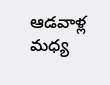ఆడవాళ్ల మధ్య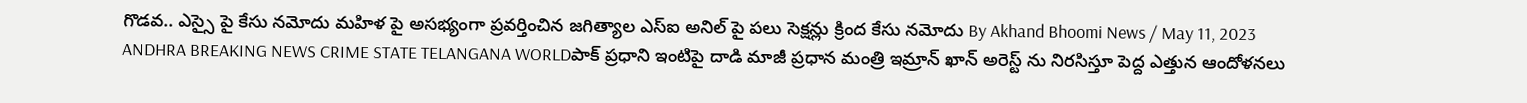గొడవ.. ఎస్సై పై కేసు నమోదు మహిళ పై అసభ్యంగా ప్రవర్తించిన జగిత్యాల ఎస్ఐ అనిల్ పై పలు సెక్షన్లు క్రింద కేసు నమోదు By Akhand Bhoomi News / May 11, 2023
ANDHRA BREAKING NEWS CRIME STATE TELANGANA WORLDపాక్ ప్రధాని ఇంటిపై దాడి మాజీ ప్రధాన మంత్రి ఇమ్రాన్ ఖాన్ అరెస్ట్ ను నిరసిస్తూ పెద్ద ఎత్తున ఆందోళనలు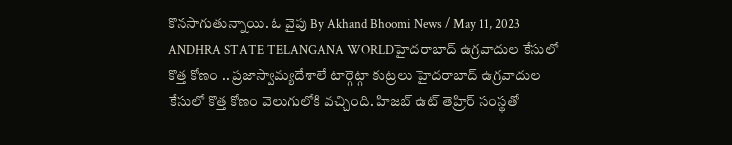కొనసాగుతున్నాయి. ఓ వైపు By Akhand Bhoomi News / May 11, 2023
ANDHRA STATE TELANGANA WORLDహైదరాబాద్ ఉగ్రవాదుల కేసులో కొత్త కోణం .. ప్రజాస్వామ్యదేశాలే టార్గెట్గా కుట్రలు హైదరాబాద్ ఉగ్రవాదుల కేసులో కొత్త కోణం వెలుగులోకి వచ్చింది. హిజబ్ ఉట్ తెహ్రిర్ సంస్థతో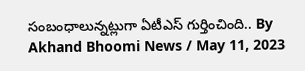సంబంధాలున్నట్లుగా ఏటీఎస్ గుర్తించింది.. By Akhand Bhoomi News / May 11, 2023